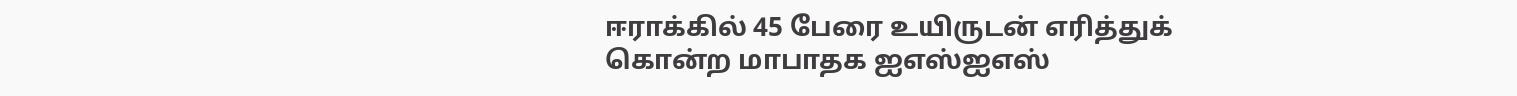ஈராக்கில் 45 பேரை உயிருடன் எரித்துக் கொன்ற மாபாதக ஐஎஸ்ஐஎஸ்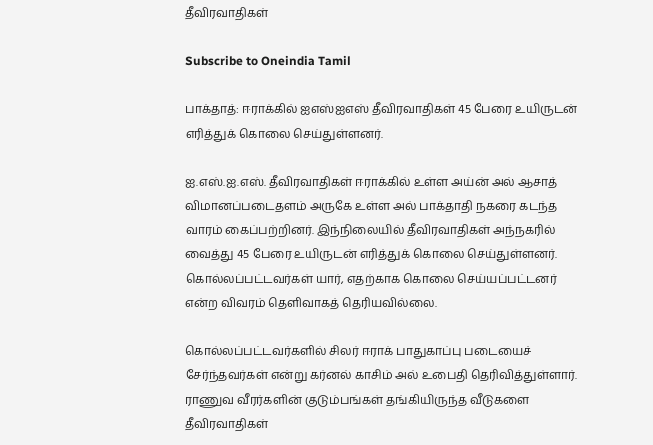தீவிரவாதிகள்

Subscribe to Oneindia Tamil

பாக்தாத்: ஈராக்கில் ஐஎஸ்ஐஎஸ் தீவிரவாதிகள் 45 பேரை உயிருடன் எரித்துக் கொலை செய்துள்ளனர்.

ஐ.எஸ்.ஐ.எஸ். தீவிரவாதிகள் ஈராக்கில் உள்ள அய்ன் அல் ஆசாத் விமானப்படைதளம் அருகே உள்ள அல் பாக்தாதி நகரை கடந்த வாரம் கைப்பற்றினர். இந்நிலையில் தீவிரவாதிகள் அந்நகரில் வைத்து 45 பேரை உயிருடன் எரித்துக் கொலை செய்துள்ளனர். கொல்லப்பட்டவர்கள் யார், எதற்காக கொலை செய்யப்பட்டனர் என்ற விவரம் தெளிவாகத் தெரியவில்லை.

கொல்லப்பட்டவர்களில் சிலர் ஈராக் பாதுகாப்பு படையைச் சேர்ந்தவர்கள் என்று கர்னல் காசிம் அல் உபைதி தெரிவித்துள்ளார். ராணுவ வீரர்களின் குடும்பங்கள் தங்கியிருந்த வீடுகளை தீவிரவாதிகள்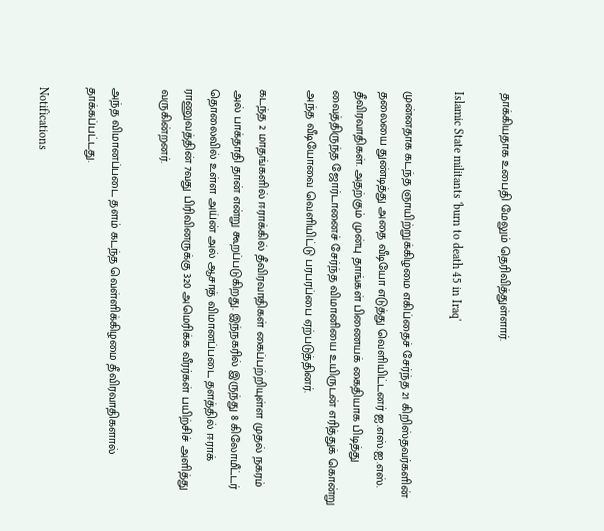தாக்கியதாக உபைதி மேலும் தெரிவித்துள்ளார்.

Islamic State militants 'burn to death 45 in Iraq'

முன்னதாக கடந்த ஞாயிற்றுக்கிழமை எகிப்தைச் சேர்ந்த 21 கிறிஸ்தவர்களின் தலையை துண்டித்து அதை வீடியோ எடுத்து வெளியிட்டனர் ஐ.எஸ்.ஐ.எஸ். தீவிரவாதிகள். அதற்கும் முன்பு தாங்கள் பிணையக் கைதியாக பிடித்து வைத்திருந்த ஜோர்டானைச் சேர்ந்த விமானியை உயிருடன் எரித்துக் கொன்று அந்த வீடியோவை வெளியிட்டு பரபரப்பை ஏற்படுத்தினர்.

கடந்த 2 மாதங்களில் ஈராக்கில் தீவிரவாதிகள் கைப்பற்றியுள்ள முதல் நகரம் அல் பாக்தாதி தான் என்று கூறப்படுகிறது. இந்நகரில் இருந்து 8 கிலோமீட்டர் தொலைவில் உள்ள அய்ன் அல் ஆசாத் விமானப்படை தளத்தில் ஈராக் ராணுவத்தின் 7வது பிரிவினருக்கு 320 அமெரிக்க வீரர்கள் பயிற்சிச் அளித்து வருகின்றனர்.

அந்த விமானப்படை தளம் கடந்த வெள்ளிக்கிழமை தீவிரவாதிகளால் தாக்கப்பட்டது.

Notifications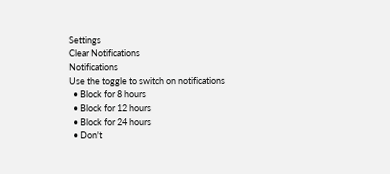Settings
Clear Notifications
Notifications
Use the toggle to switch on notifications
  • Block for 8 hours
  • Block for 12 hours
  • Block for 24 hours
  • Don't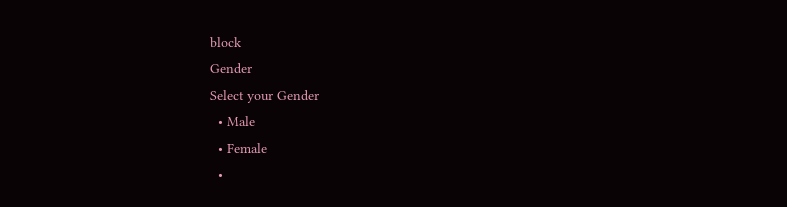block
Gender
Select your Gender
  • Male
  • Female
  •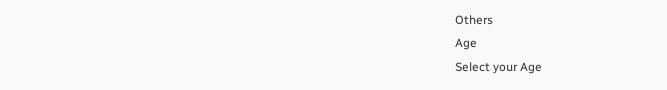Others
Age
Select your Age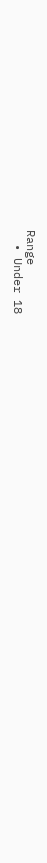Range
  • Under 18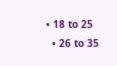• 18 to 25
  • 26 to 35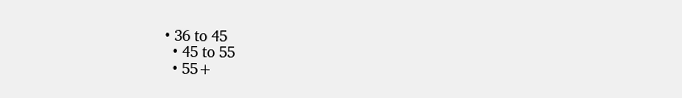• 36 to 45
  • 45 to 55
  • 55+